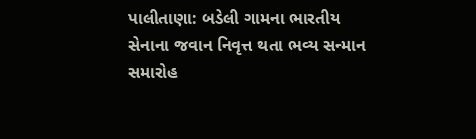પાલીતાણા: બડેલી ગામના ભારતીય સેનાના જવાન નિવૃત્ત થતા ભવ્ય સન્માન સમારોહ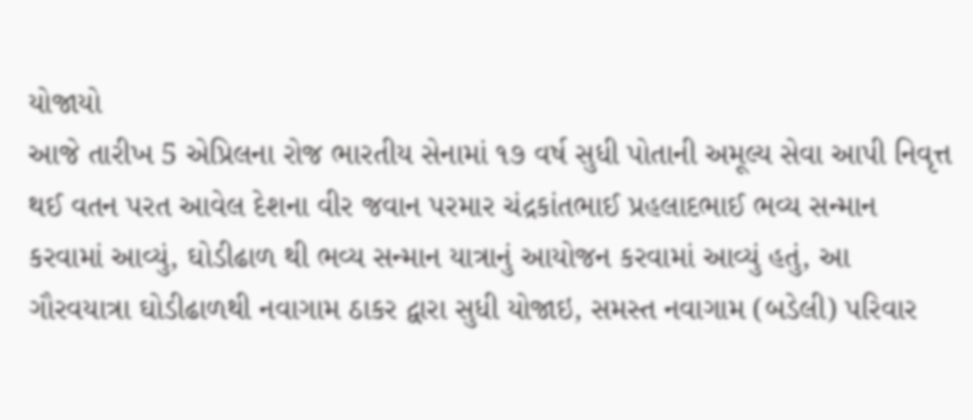યોજાયો
આજે તારીખ 5 એપ્રિલના રોજ ભારતીય સેનામાં ૧૭ વર્ષ સુધી પોતાની અમૂલ્ય સેવા આપી નિવૃત્ત થઈ વતન પરત આવેલ દેશના વીર જવાન પરમાર ચંદ્રકાંતભાઈ પ્રહલાદભાઈ ભવ્ય સન્માન કરવામાં આવ્યું, ઘોડીઢાળ થી ભવ્ય સન્માન યાત્રાનું આયોજન કરવામાં આવ્યું હતું, આ ગૌરવયાત્રા ઘોડીઢાળથી નવાગામ ઠાકર દ્વારા સુધી યોજાઇ, સમસ્ત નવાગામ (બડેલી) પરિવાર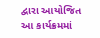દ્વારા આયોજિત આ કાર્યક્રમમાં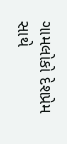ગામલોકો દેશપ્રેમ સાથે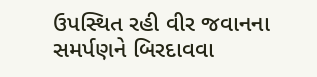ઉપસ્થિત રહી વીર જવાનના સમર્પણને બિરદાવવા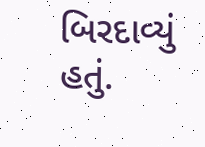બિરદાવ્યું હતું.